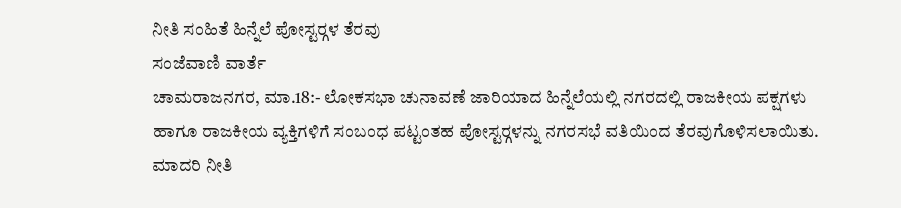ನೀತಿ ಸಂಹಿತೆ ಹಿನ್ನೆಲೆ ಪೋಸ್ಟರ್‍ಗಳ ತೆರವು
ಸಂಜೆವಾಣಿ ವಾರ್ತೆ
ಚಾಮರಾಜನಗರ, ಮಾ.18:- ಲೋಕಸಭಾ ಚುನಾವಣೆ ಜಾರಿಯಾದ ಹಿನ್ನೆಲೆಯಲ್ಲಿ ನಗರದಲ್ಲಿ ರಾಜಕೀಯ ಪಕ್ಷಗಳು ಹಾಗೂ ರಾಜಕೀಯ ವ್ಯಕ್ತಿಗಳಿಗೆ ಸಂಬಂಧ ಪಟ್ಟಂತಹ ಪೋಸ್ಟರ್‍ಗಳನ್ನು ನಗರಸಭೆ ವತಿಯಿಂದ ತೆರವುಗೊಳಿಸಲಾಯಿತು.
ಮಾದರಿ ನೀತಿ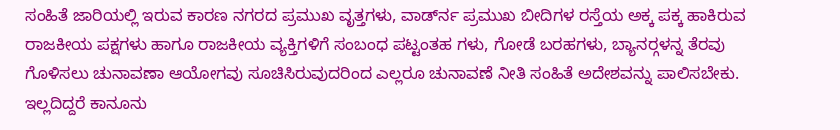ಸಂಹಿತೆ ಜಾರಿಯಲ್ಲಿ ಇರುವ ಕಾರಣ ನಗರದ ಪ್ರಮುಖ ವೃತ್ತಗಳು, ವಾರ್ಡ್‍ನ ಪ್ರಮುಖ ಬೀದಿಗಳ ರಸ್ತೆಯ ಅಕ್ಕ ಪಕ್ಕ ಹಾಕಿರುವ ರಾಜಕೀಯ ಪಕ್ಷಗಳು ಹಾಗೂ ರಾಜಕೀಯ ವ್ಯಕ್ತಿಗಳಿಗೆ ಸಂಬಂಧ ಪಟ್ಟಂತಹ ಗಳು, ಗೋಡೆ ಬರಹಗಳು, ಬ್ಯಾನರ್‍ಗಳನ್ನ ತೆರವು ಗೊಳಿಸಲು ಚುನಾವಣಾ ಆಯೋಗವು ಸೂಚಿಸಿರುವುದರಿಂದ ಎಲ್ಲರೂ ಚುನಾವಣೆ ನೀತಿ ಸಂಹಿತೆ ಅದೇಶವನ್ನು ಪಾಲಿಸಬೇಕು. ಇಲ್ಲದಿದ್ದರೆ ಕಾನೂನು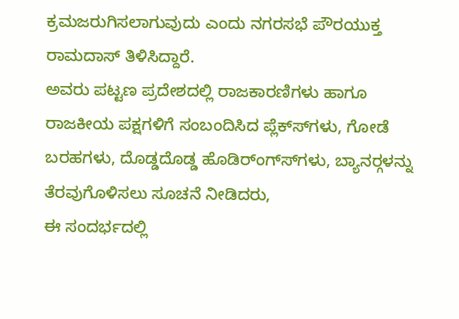ಕ್ರಮಜರುಗಿಸಲಾಗುವುದು ಎಂದು ನಗರಸಭೆ ಪೌರಯುಕ್ತ ರಾಮದಾಸ್ ತಿಳಿಸಿದ್ದಾರೆ.
ಅವರು ಪಟ್ಟಣ ಪ್ರದೇಶದಲ್ಲಿ ರಾಜಕಾರಣಿಗಳು ಹಾಗೂ ರಾಜಕೀಯ ಪಕ್ಷಗಳಿಗೆ ಸಂಬಂದಿಸಿದ ಪ್ಲೆಕ್ಸ್‍ಗಳು, ಗೋಡೆ ಬರಹಗಳು, ದೊಡ್ಡದೊಡ್ಡ ಹೊಡಿರ್ಂಗ್ಸ್‍ಗಳು, ಬ್ಯಾನರ್‍ಗಳನ್ನು ತೆರವುಗೊಳಿಸಲು ಸೂಚನೆ ನೀಡಿದರು,
ಈ ಸಂದರ್ಭದಲ್ಲಿ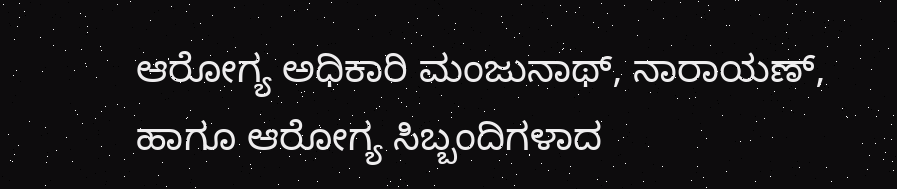ಆರೋಗ್ಯ ಅಧಿಕಾರಿ ಮಂಜುನಾಥ್, ನಾರಾಯಣ್, ಹಾಗೂ ಆರೋಗ್ಯ ಸಿಬ್ಬಂದಿಗಳಾದ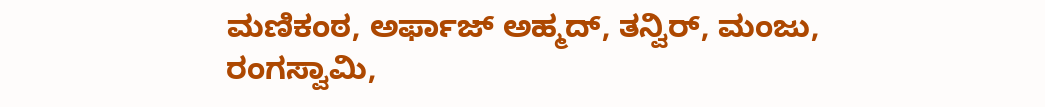ಮಣಿಕಂಠ, ಅರ್ಫಾಜ್ ಅಹ್ಮದ್, ತನ್ವಿರ್, ಮಂಜು, ರಂಗಸ್ವಾಮಿ,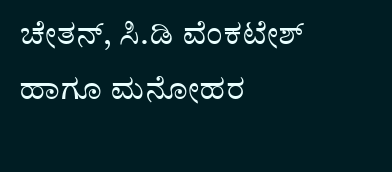ಚೇತನ್, ಸಿ.ಡಿ ವೆಂಕಟೇಶ್ ಹಾಗೂ ಮನೋಹರ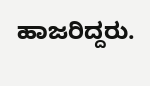ಹಾಜರಿದ್ದರು.